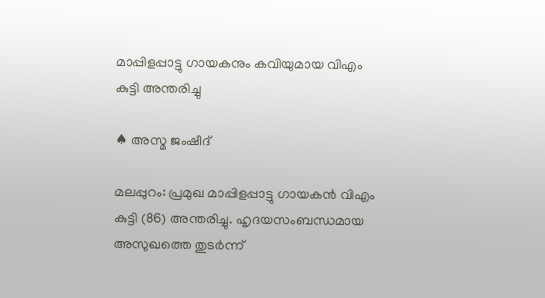മാപ്പിളപ്പാട്ടു ഗായകനും കവിയുമായ വിഎം കുട്ടി അന്തരിച്ചു

♠ അസ്മ ജംഷീദ്

മലപ്പുറം: പ്രമുഖ മാപ്പിളപ്പാട്ടു ഗായകന്‍ വിഎം കുട്ടി (86) അന്തരിച്ചു. ഹൃദയസംബന്ധമായ അസുഖത്തെ തുടര്‍ന്ന്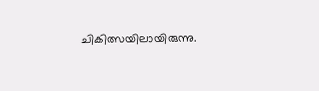ചികിത്സയിലായിരുന്നു.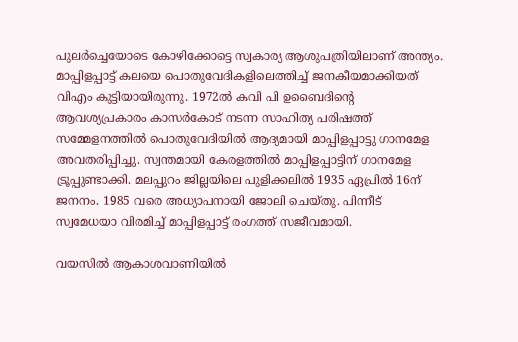പുലര്‍ച്ചെയോടെ കോഴിക്കോട്ടെ സ്വകാര്യ ആശുപത്രിയിലാണ് അന്ത്യം.
മാപ്പിളപ്പാട്ട് കലയെ പൊതുവേദികളിലെത്തിച്ച് ജനകീയമാക്കിയത് വിഎം കുട്ടിയായിരുന്നു. 1972ല്‍ കവി പി ഉബൈദിന്റെ ആവശ്യപ്രകാരം കാസര്‍കോട് നടന്ന സാഹിത്യ പരിഷത്ത് സമ്മേളനത്തില്‍ പൊതുവേദിയില്‍ ആദ്യമായി മാപ്പിളപ്പാട്ടു ഗാനമേള അവതരിപ്പിച്ചു. സ്വന്തമായി കേരളത്തില്‍ മാപ്പിളപ്പാട്ടിന് ഗാനമേള ട്രൂപ്പുണ്ടാക്കി. മലപ്പുറം ജില്ലയിലെ പുളിക്കലില്‍ 1935 ഏപ്രില്‍ 16ന് ജനനം. 1985 വരെ അധ്യാപനായി ജോലി ചെയ്തു. പിന്നീട് സ്വമേധയാ വിരമിച്ച് മാപ്പിളപ്പാട്ട് രംഗത്ത് സജീവമായി.

വയസില്‍ ആകാശവാണിയില്‍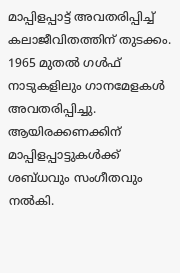മാപ്പിളപ്പാട്ട് അവതരിപ്പിച്ച് കലാജീവിതത്തിന് തുടക്കം. 1965 മുതല്‍ ഗള്‍ഫ് നാടുകളിലും ഗാനമേളകള്‍ അവതരിപ്പിച്ചു. ആയിരക്കണക്കിന് മാപ്പിളപ്പാട്ടുകള്‍ക്ക് ശബ്ധവും സംഗീതവും നല്‍കി.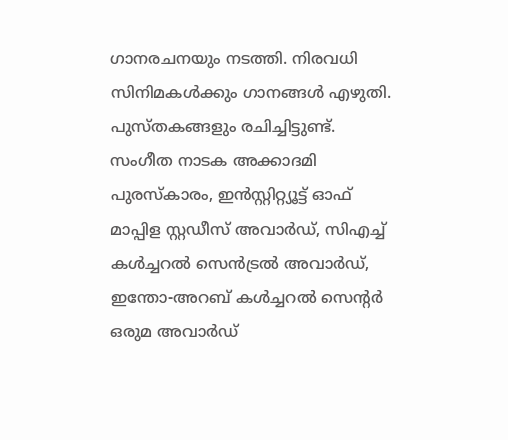ഗാനരചനയും നടത്തി. നിരവധി സിനിമകള്‍ക്കും ഗാനങ്ങള്‍ എഴുതി. പുസ്തകങ്ങളും രചിച്ചിട്ടുണ്ട്.
സംഗീത നാടക അക്കാദമി പുരസ്‌കാരം, ഇന്‍സ്റ്റിറ്റ്യൂട്ട് ഓഫ് മാപ്പിള സ്റ്റഡീസ് അവാര്‍ഡ്, സിഎച്ച് കള്‍ച്ചറല്‍ സെന്‍ട്രല്‍ അവാര്‍ഡ്, ഇന്തോ-അറബ് കള്‍ച്ചറല്‍ സെന്റര്‍ ഒരുമ അവാര്‍ഡ്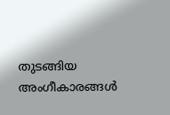തുടങ്ങിയ അംഗീകാരങ്ങള്‍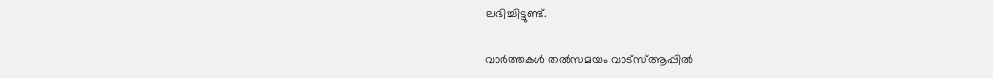ലഭിച്ചിട്ടുണ്ട്.

വാര്‍ത്തകള്‍ തല്‍സമയം വാട്‌സ്ആപ്പില്‍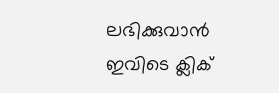ലഭിക്കുവാന്‍  ഇവിടെ ക്ലിക്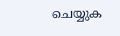ചെയ്യുക